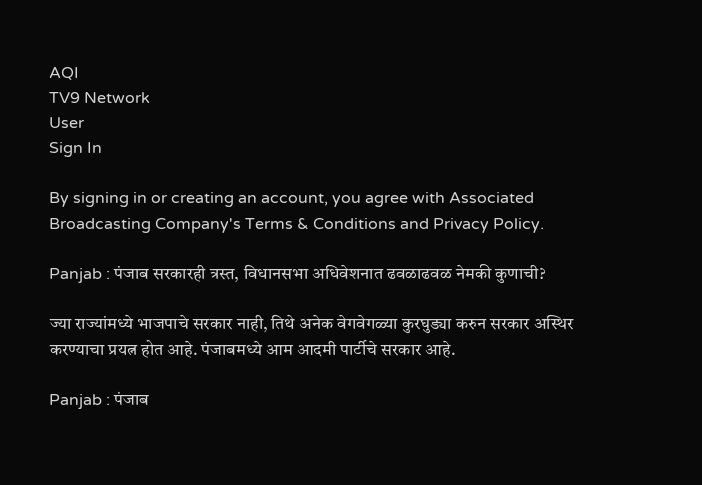AQI
TV9 Network
User
Sign In

By signing in or creating an account, you agree with Associated Broadcasting Company's Terms & Conditions and Privacy Policy.

Panjab : पंजाब सरकारही त्रस्त, विधानसभा अधिवेशनात ढवळाढवळ नेमकी कुणाची?

ज्या राज्यांमध्ये भाजपाचे सरकार नाही, तिथे अनेक वेगवेगळ्या कुरघुड्या करुन सरकार अस्थिर करण्याचा प्रयत्न होत आहे. पंजाबमध्ये आम आदमी पार्टीचे सरकार आहे.

Panjab : पंजाब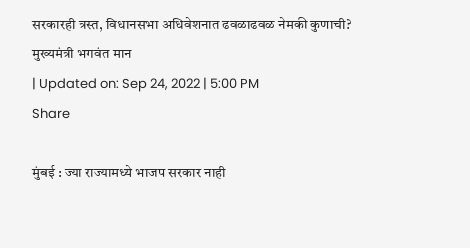सरकारही त्रस्त, विधानसभा अधिवेशनात ढवळाढवळ नेमकी कुणाची?
मुख्यमंत्री भगवंत मान
| Updated on: Sep 24, 2022 | 5:00 PM
Share

मुंबई : ज्या राज्यामध्ये भाजप सरकार नाही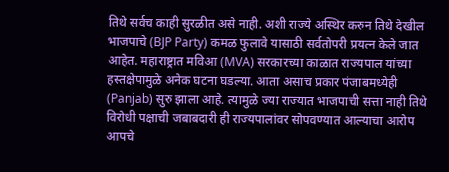तिथे सर्वच काही सुरळीत असे नाही. अशी राज्ये अस्थिर करुन तिथे देखील भाजपाचे (BJP Party) कमळ फुलावे यासाठी सर्वतोपरी प्रयत्न केले जात आहेत. महाराष्ट्रात मविआ (MVA) सरकारच्या काळात राज्यपाल यांच्या हस्तक्षेपामुळे अनेक घटना घडल्या. आता असाच प्रकार पंजाबमध्येही (Panjab) सुरु झाला आहे. त्यामुळे ज्या राज्यात भाजपाची सत्ता नाही तिथे विरोधी पक्षाची जबाबदारी ही राज्यपालांवर सोपवण्यात आल्याचा आरोप आपचे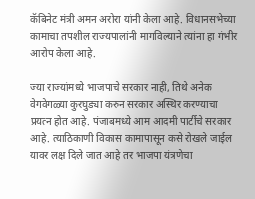कॅबिनेट मंत्री अमन अरोरा यांनी केला आहे. विधानसभेच्या कामाचा तपशील राज्यपालांनी मागविल्याने त्यांना हा गंभीर आरोप केला आहे.

ज्या राज्यांमध्ये भाजपाचे सरकार नाही, तिथे अनेक वेगवेगळ्या कुरघुड्या करुन सरकार अस्थिर करण्याचा प्रयत्न होत आहे. पंजाबमध्ये आम आदमी पार्टीचे सरकार आहे. त्याठिकाणी विकास कामापासून कसे रोखले जाईल यावर लक्ष दिले जात आहे तर भाजपा यंत्रणेचा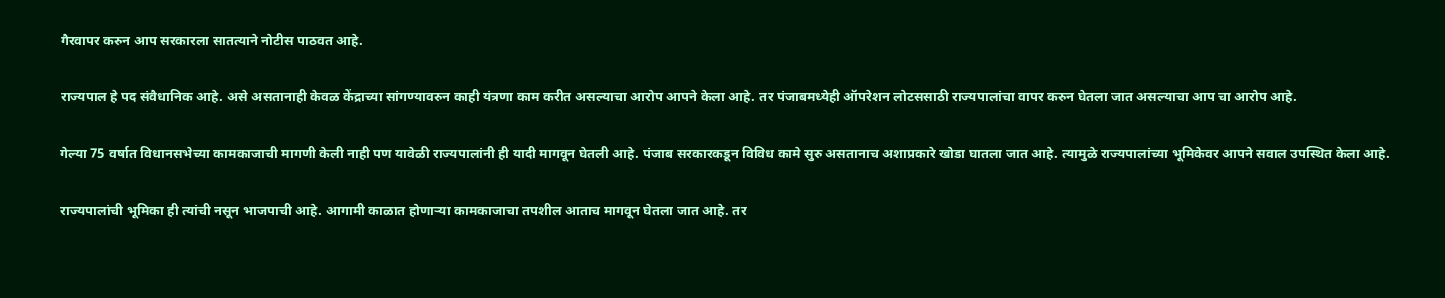गैरवापर करुन आप सरकारला सातत्याने नोटीस पाठवत आहे.

राज्यपाल हे पद संवैधानिक आहे. असे असतानाही केवळ केंद्राच्या सांगण्यावरुन काही यंत्रणा काम करीत असल्याचा आरोप आपने केला आहे. तर पंजाबमध्येही ऑपरेशन लोटससाठी राज्यपालांचा वापर करुन घेतला जात असल्याचा आप चा आरोप आहे.

गेल्या 75 वर्षात विधानसभेच्या कामकाजाची मागणी केली नाही पण यावेळी राज्यपालांनी ही यादी मागवून घेतली आहे. पंजाब सरकारकडून विविध कामे सुरु असतानाच अशाप्रकारे खोडा घातला जात आहे. त्यामुळे राज्यपालांच्या भूमिकेवर आपने सवाल उपस्थित केला आहे.

राज्यपालांची भूमिका ही त्यांची नसून भाजपाची आहे. आगामी काळात होणाऱ्या कामकाजाचा तपशील आताच मागवून घेतला जात आहे. तर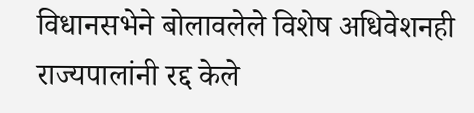विधानसभेने बोलावलेले विशेष अधिवेशनही राज्यपालांनी रद्द केले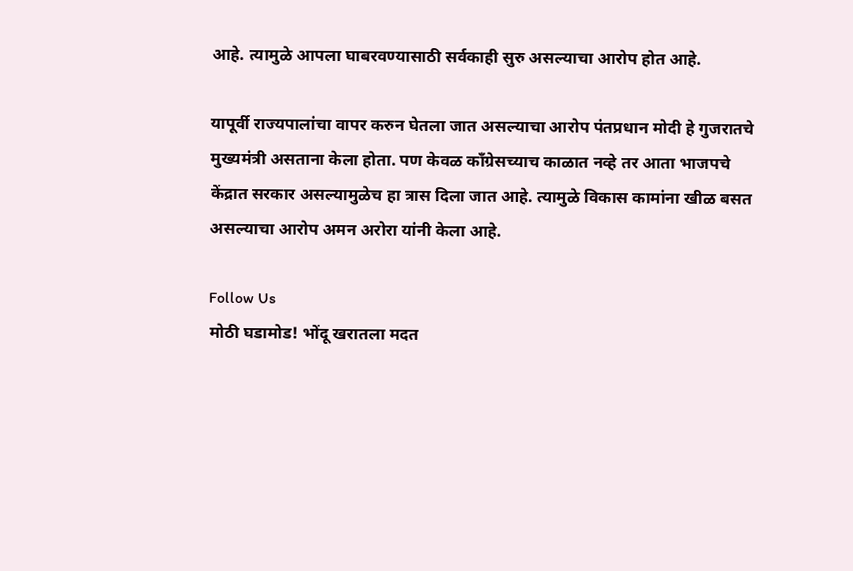आहे. त्यामुळे आपला घाबरवण्यासाठी सर्वकाही सुरु असल्याचा आरोप होत आहे.

यापूर्वी राज्यपालांचा वापर करुन घेतला जात असल्याचा आरोप पंतप्रधान मोदी हे गुजरातचे मुख्यमंत्री असताना केला होता. पण केवळ कॉंग्रेसच्याच काळात नव्हे तर आता भाजपचे केंद्रात सरकार असल्यामुळेच हा त्रास दिला जात आहे. त्यामुळे विकास कामांना खीळ बसत असल्याचा आरोप अमन अरोरा यांनी केला आहे.

Follow Us
मोठी घडामोड! भोंदू खरातला मदत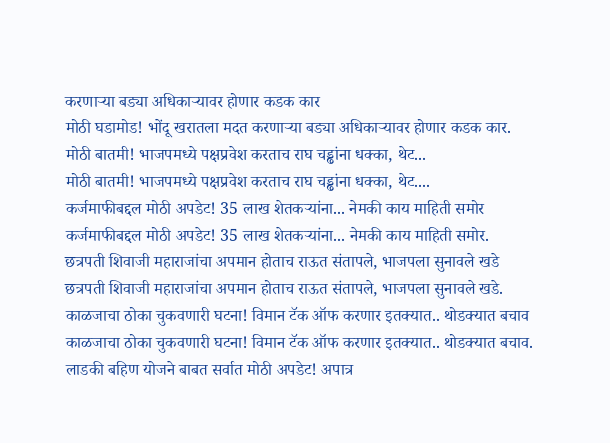करणाऱ्या बड्या अधिकाऱ्यावर होणार कडक कार
मोठी घडामोड! भोंदू खरातला मदत करणाऱ्या बड्या अधिकाऱ्यावर होणार कडक कार.
मोठी बातमी! भाजपमध्ये पक्षप्रवेश करताच राघ चड्ढांना धक्का, थेट...
मोठी बातमी! भाजपमध्ये पक्षप्रवेश करताच राघ चड्ढांना धक्का, थेट....
कर्जमाफीबद्दल मोठी अपडेट! 35 लाख शेतकऱ्यांना... नेमकी काय माहिती समोर
कर्जमाफीबद्दल मोठी अपडेट! 35 लाख शेतकऱ्यांना... नेमकी काय माहिती समोर.
छत्रपती शिवाजी महाराजांचा अपमान होताच राऊत संतापले, भाजपला सुनावले खडे
छत्रपती शिवाजी महाराजांचा अपमान होताच राऊत संतापले, भाजपला सुनावले खडे.
काळजाचा ठोका चुकवणारी घटना! विमान टॅक ऑफ करणार इतक्यात.. थोडक्यात बचाव
काळजाचा ठोका चुकवणारी घटना! विमान टॅक ऑफ करणार इतक्यात.. थोडक्यात बचाव.
लाडकी बहिण योजने बाबत सर्वात मोठी अपडेट! अपात्र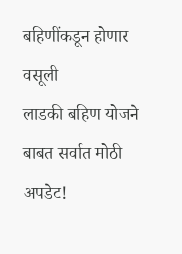बहिणींकडून होणार वसूली
लाडकी बहिण योजने बाबत सर्वात मोठी अपडेट!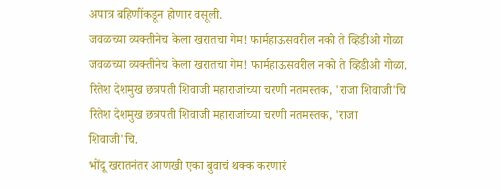अपात्र बहिणींकडून होणार वसूली.
जवळच्या व्यक्तीनेच केला खरातचा गेम! फार्महाऊसवरील नको ते व्हिडीओ गोळा
जवळच्या व्यक्तीनेच केला खरातचा गेम! फार्महाऊसवरील नको ते व्हिडीओ गोळा.
रितेश देशमुख छत्रपती शिवाजी महाराजांच्या चरणी नतमस्तक, 'राजा शिवाजी'चि
रितेश देशमुख छत्रपती शिवाजी महाराजांच्या चरणी नतमस्तक, 'राजा शिवाजी'चि.
भोंदू खरातनंतर आणखी एका बुवाचं थक्क करणारं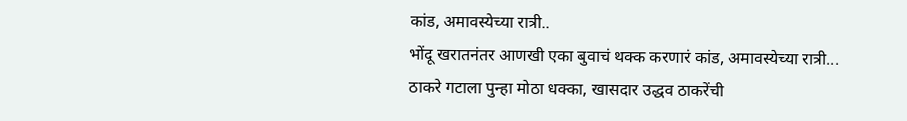कांड, अमावस्येच्या रात्री..
भोंदू खरातनंतर आणखी एका बुवाचं थक्क करणारं कांड, अमावस्येच्या रात्री...
ठाकरे गटाला पुन्हा मोठा धक्का, खासदार उद्धव ठाकरेंची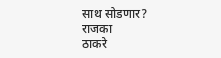साथ सोडणार? राजका
ठाकरे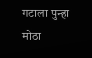गटाला पुन्हा मोठा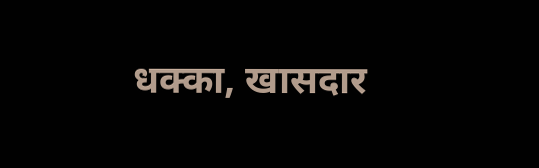धक्का, खासदार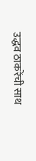उद्धव ठाकरेंची साथ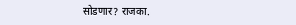सोडणार? राजका.